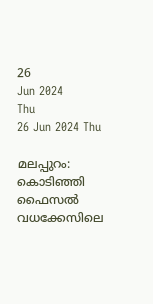26
Jun 2024
Thu
26 Jun 2024 Thu

മലപ്പുറം: കൊടിഞ്ഞി ഫൈസല്‍ വധക്കേസിലെ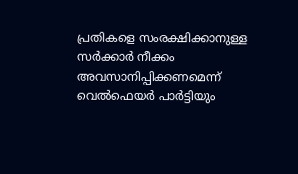പ്രതികളെ സംരക്ഷിക്കാനുള്ള സര്‍ക്കാര്‍ നീക്കം അവസാനിപ്പിക്കണമെന്ന് വെല്‍ഫെയര്‍ പാര്‍ട്ടിയും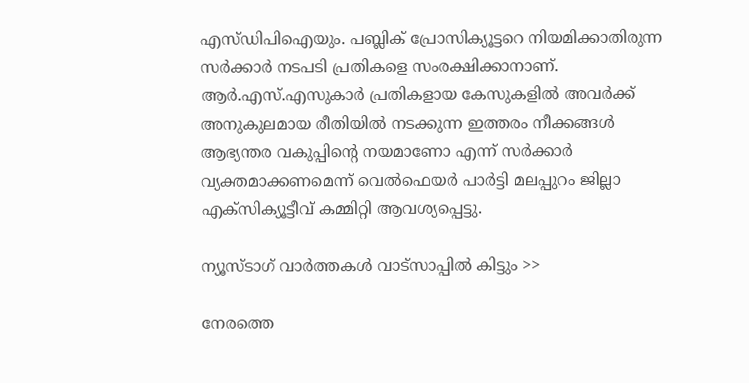എസ്‌ഡിപിഐയും. പബ്ലിക് പ്രോസിക്യൂട്ടറെ നിയമിക്കാതിരുന്ന സർക്കാർ നടപടി പ്രതികളെ സംരക്ഷിക്കാനാണ്.
ആർ.എസ്.എസുകാർ പ്രതികളായ കേസുകളില്‍ അവർക്ക് അനുകുലമായ രീതിയില്‍ നടക്കുന്ന ഇത്തരം നീക്കങ്ങള്‍ ആഭ്യന്തര വകുപ്പിന്റെ നയമാണോ എന്ന് സർക്കാർ വ്യക്തമാക്കണമെന്ന് വെല്‍ഫെയർ പാർട്ടി മലപ്പുറം ജില്ലാ എക്സിക്യൂട്ടീവ് കമ്മിറ്റി ആവശ്യപ്പെട്ടു.

ന്യൂസ്ടാഗ് വാര്‍ത്തകള്‍ വാട്‌സാപ്പില്‍ കിട്ടും >>

നേരത്തെ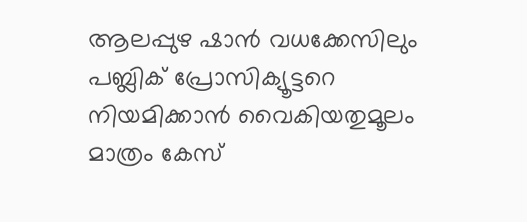ആലപ്പുഴ ഷാൻ വധക്കേസിലും പബ്ലിക് പ്രോസിക്യൂട്ടറെ നിയമിക്കാൻ വൈകിയതുമൂലം മാത്രം കേസ്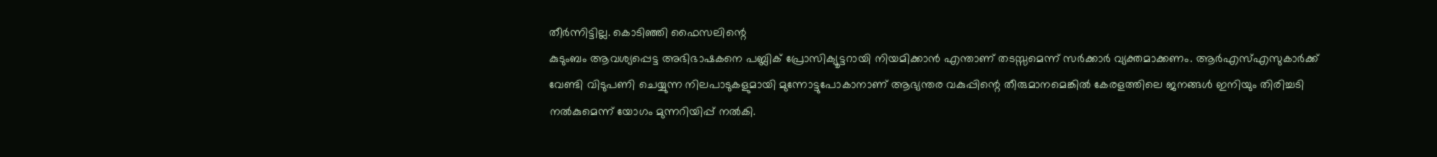തീർന്നിട്ടില്ല. കൊടിഞ്ഞി ഫൈസലിന്റെ
കുടുംബം ആവശ്യപ്പെട്ട അഭിഭാഷകനെ പബ്ലിക് പ്രോസിക്യൂട്ടറായി നിയമിക്കാൻ എന്താണ് തടസ്സമെന്ന് സർക്കാർ വ്യക്തമാക്കണം. ആർഎസ്എസുകാർക്ക് വേണ്ടി വിടുപണി ചെയ്യുന്ന നിലപാടുകളുമായി മുന്നോട്ടുപോകാനാണ് ആഭ്യന്തര വകുപ്പിന്റെ തീരുമാനമെങ്കില്‍ കേരളത്തിലെ ജനങ്ങള്‍ ഇനിയും തിരിച്ചടി നല്‍കുമെന്ന് യോഗം മുന്നറിയിപ്പ് നല്‍കി.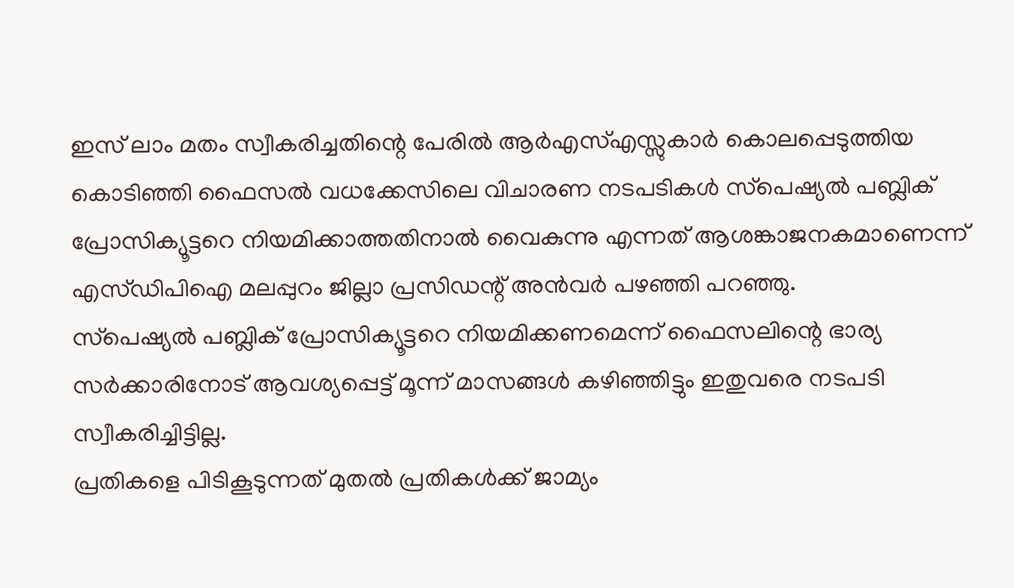ഇസ് ലാം മതം സ്വീകരിച്ചതിന്റെ പേരില്‍ ആര്‍എസ്എസ്സുകാര്‍ കൊലപ്പെടുത്തിയ കൊടിഞ്ഞി ഫൈസല്‍ വധക്കേസിലെ വിചാരണ നടപടികള്‍ സ്‌പെഷ്യല്‍ പബ്ലിക് പ്രോസിക്യൂട്ടറെ നിയമിക്കാത്തതിനാൽ വൈകുന്നു എന്നത് ആശങ്കാജനകമാണെന്ന് എസ്ഡിപിഐ മലപ്പുറം ജില്ലാ പ്രസിഡന്റ് അന്‍വര്‍ പഴഞ്ഞി പറഞ്ഞു.
സ്‌പെഷ്യല്‍ പബ്ലിക് പ്രോസിക്യൂട്ടറെ നിയമിക്കണമെന്ന് ഫൈസലിന്റെ ഭാര്യ സര്‍ക്കാരിനോട് ആവശ്യപ്പെട്ട് മൂന്ന് മാസങ്ങള്‍ കഴിഞ്ഞിട്ടും ഇതുവരെ നടപടി സ്വീകരിച്ചിട്ടില്ല.
പ്രതികളെ പിടികൂടുന്നത് മുതല്‍ പ്രതികള്‍ക്ക് ജാമ്യം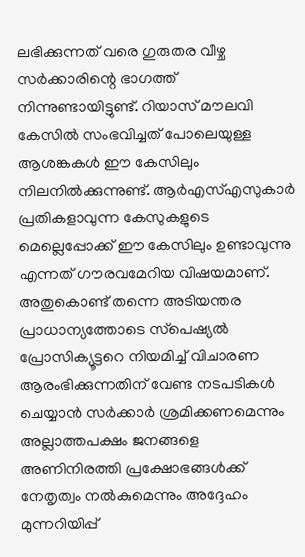ലഭിക്കുന്നത് വരെ ഗുരുതര വീഴ്ച സര്‍ക്കാരിന്റെ ഭാഗത്ത് നിന്നുണ്ടായിട്ടുണ്ട്. റിയാസ് മൗലവി കേസില്‍ സംഭവിച്ചത് പോലെയുള്ള ആശങ്കകള്‍ ഈ കേസിലും നിലനില്‍ക്കുന്നുണ്ട്. ആര്‍എസ്എസുകാര്‍ പ്രതികളാവുന്ന കേസുകളുടെ മെല്ലെപ്പോക്ക് ഈ കേസിലും ഉണ്ടാവുന്നു എന്നത് ഗൗരവമേറിയ വിഷയമാണ്. അതുകൊണ്ട് തന്നെ അടിയന്തര പ്രാധാന്യത്തോടെ സ്‌പെഷ്യല്‍ പ്രോസിക്യൂട്ടറെ നിയമിച്ച് വിചാരണ ആരംഭിക്കുന്നതിന് വേണ്ട നടപടികള്‍ ചെയ്യാന്‍ സര്‍ക്കാര്‍ ശ്രമിക്കണമെന്നും അല്ലാത്തപക്ഷം ജനങ്ങളെ അണിനിരത്തി പ്രക്ഷോഭങ്ങള്‍ക്ക് നേതൃത്വം നല്‍കുമെന്നും അദ്ദേഹം മുന്നറിയിപ്പ്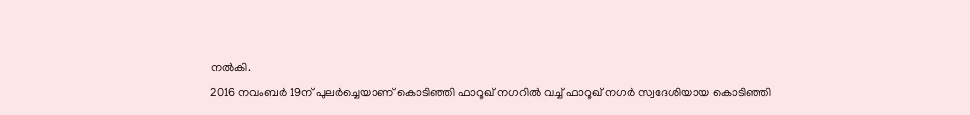നൽകി.
2016 നവംബർ 19ന് പുലർച്ചെയാണ് കൊടിഞ്ഞി ഫാറൂഖ് നഗറിൽ വച്ച് ഫാറൂഖ് നഗർ സ്വദേശിയായ കൊടിഞ്ഞി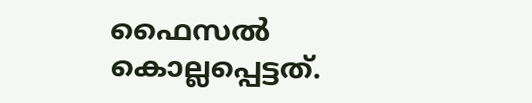ഫൈസൽ കൊല്ലപ്പെട്ടത്.